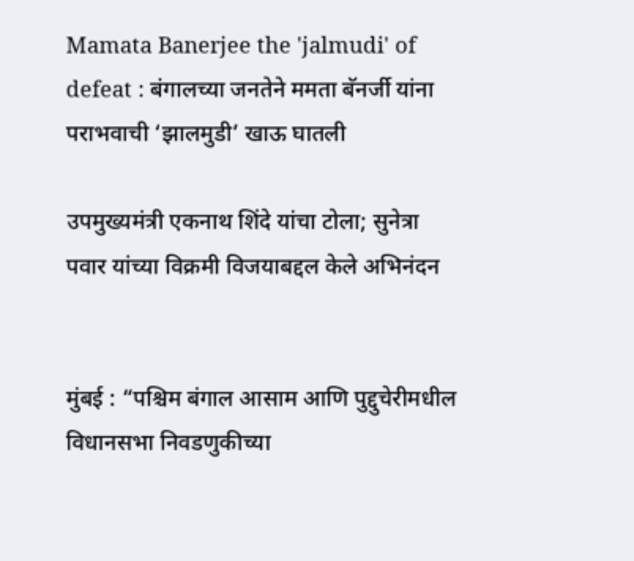Mamata Banerjee the 'jalmudi' of defeat : बंगालच्या जनतेने ममता बॅनर्जी यांना पराभवाची ‘झालमुडी’ खाऊ घातली

उपमुख्यमंत्री एकनाथ शिंदे यांचा टोला; सुनेत्रा पवार यांच्या विक्रमी विजयाबद्दल केले अभिनंदन


मुंबई : “पश्चिम बंगाल आसाम आणि पुद्दुचेरीमधील विधानसभा निवडणुकीच्या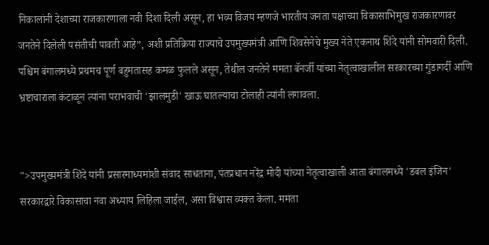निकालांनी देशाच्या राजकारणाला नवी दिशा दिली असून, हा भव्य विजय म्हणजे भारतीय जनता पक्षाच्या विकासाभिमुख राजकारणावर जनतेने दिलेली पसंतीची पावती आहे”, अशी प्रतिक्रिया राज्याचे उपमुख्यमंत्री आणि शिवसेनेचे मुख्य नेते एकनाथ शिंदे यांनी सोमवारी दिली. पश्चिम बंगालमध्ये प्रथमच पूर्ण बहुमतासह कमळ फुलले असून, तेथील जनतेने ममता बॅनर्जी यांच्या नेतृत्वाखालील सरकारच्या गुंडागर्दी आणि भ्रष्टाचाराला कंटाळून त्यांना पराभवाची 'झालमुडी' खाऊ घातल्याचा टोलाही त्यांनी लगावला.


">उपमुख्यमंत्री शिंदे यांनी प्रसारमाध्यमांशी संवाद साधताना, पंतप्रधान नरेंद्र मोदी यांच्या नेतृत्वाखाली आता बंगालमध्ये 'डबल इंजिन' सरकारद्वारे विकासाचा नवा अध्याय लिहिला जाईल, असा विश्वास व्यक्त केला. ममता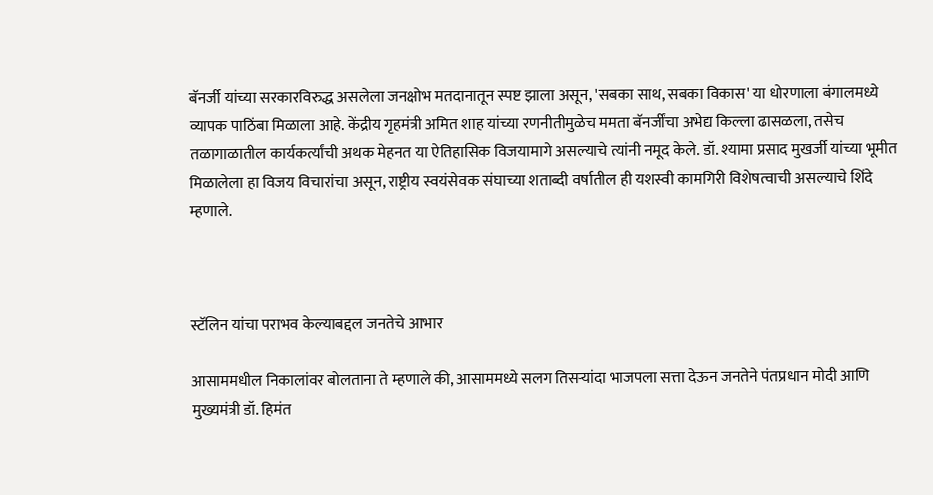बॅनर्जी यांच्या सरकारविरुद्ध असलेला जनक्षोभ मतदानातून स्पष्ट झाला असून, 'सबका साथ, सबका विकास' या धोरणाला बंगालमध्ये व्यापक पाठिंबा मिळाला आहे. केंद्रीय गृहमंत्री अमित शाह यांच्या रणनीतीमुळेच ममता बॅनर्जींचा अभेद्य किल्ला ढासळला, तसेच तळागाळातील कार्यकर्त्यांची अथक मेहनत या ऐतिहासिक विजयामागे असल्याचे त्यांनी नमूद केले. डॉ. श्यामा प्रसाद मुखर्जी यांच्या भूमीत मिळालेला हा विजय विचारांचा असून, राष्ट्रीय स्वयंसेवक संघाच्या शताब्दी वर्षातील ही यशस्वी कामगिरी विशेषत्वाची असल्याचे शिंदे म्हणाले.



स्टॅलिन यांचा पराभव केल्याबद्दल जनतेचे आभार

आसाममधील निकालांवर बोलताना ते म्हणाले की, आसाममध्ये सलग तिसऱ्यांदा भाजपला सत्ता देऊन जनतेने पंतप्रधान मोदी आणि मुख्यमंत्री डॉ. हिमंत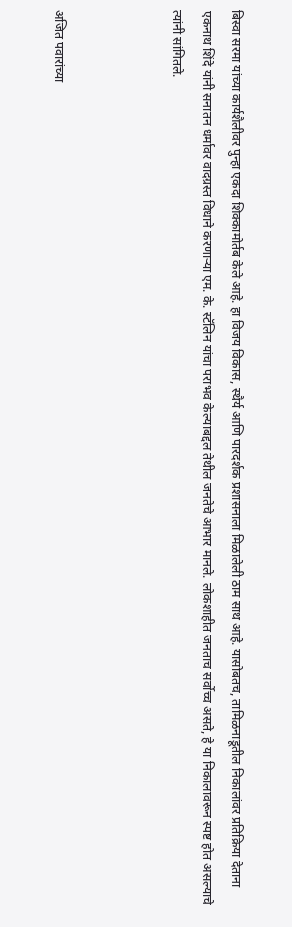बिस्वा सरमा यांच्या कार्यशैलीवर पुन्हा एकदा शिक्कामोर्तब केले आहे. हा विजय विकास, स्थैर्य आणि पारदर्शक प्रशासनाला मिळालेली ठाम साथ आहे. यासोबतच, तामिळनाडूतील निकालांवर प्रतिक्रिया देताना एकनाथ शिंदे यांनी सनातन धर्मावर वादग्रस्त विधाने करणाऱ्या एम. के. स्टॅलिन यांचा पराभव केल्याबद्दल तेथील जनतेचे आभार मानले. लोकशाहीत जनताच सर्वोच्च असते, हे या निकालावरून स्पष्ट होत असल्याचे त्यांनी सांगितले.



अजित पवारांच्या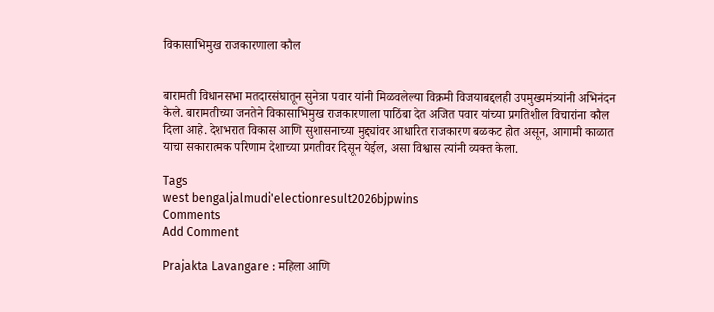विकासाभिमुख राजकारणाला कौल


बारामती विधानसभा मतदारसंघातून सुनेत्रा पवार यांनी मिळवलेल्या विक्रमी विजयाबद्दलही उपमुख्यमंत्र्यांनी अभिनंदन केले. बारामतीच्या जनतेने विकासाभिमुख राजकारणाला पाठिंबा देत अजित पवार यांच्या प्रगतिशील विचारांना कौल दिला आहे. देशभरात विकास आणि सुशासनाच्या मुद्द्यांवर आधारित राजकारण बळकट होत असून, आगामी काळात याचा सकारात्मक परिणाम देशाच्या प्रगतीवर दिसून येईल, असा विश्वास त्यांनी व्यक्त केला.

Tags
west bengaljalmudi'electionresult2026bjpwins
Comments
Add Comment

Prajakta Lavangare : महिला आणि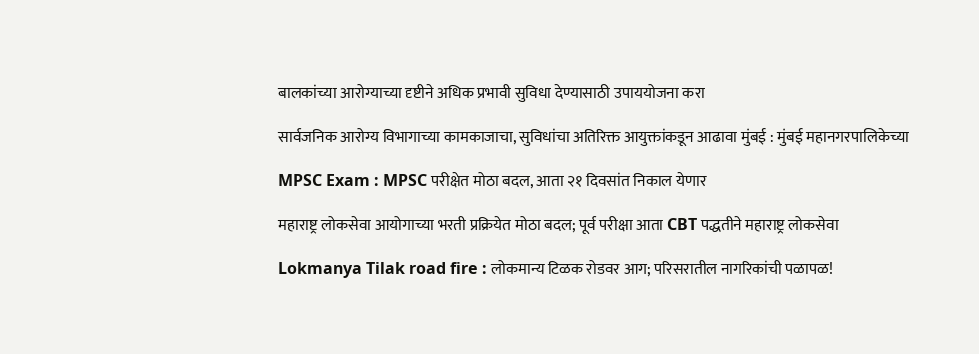बालकांच्या आरोग्याच्या दृष्टीने अधिक प्रभावी सुविधा देण्यासाठी उपाययोजना करा

सार्वजनिक आरोग्य विभागाच्या कामकाजाचा, सुविधांचा अतिरिक्त आयुक्तांकडून आढावा मुंबई : मुंबई महानगरपालिकेच्या

MPSC Exam : MPSC परीक्षेत मोठा बदल, आता २१ दिवसांत निकाल येणार

महाराष्ट्र लोकसेवा आयोगाच्या भरती प्रक्रियेत मोठा बदल; पूर्व परीक्षा आता CBT पद्धतीने महाराष्ट्र लोकसेवा

Lokmanya Tilak road fire : लोकमान्य टिळक रोडवर आग; परिसरातील नागरिकांची पळापळ!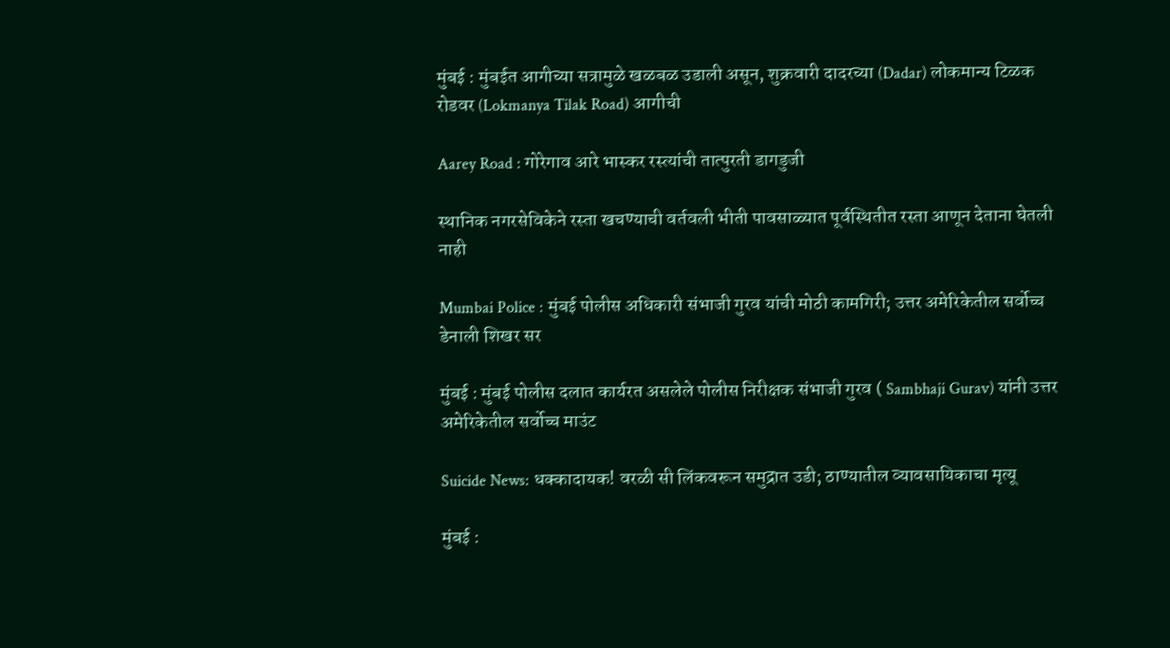मुंबई : मुंबईत आगीच्या सत्रामुळे खळबळ उडाली असून, शुक्रवारी दादरच्या (Dadar) लोकमान्य टिळक रोडवर (Lokmanya Tilak Road) आगीची

Aarey Road : गोरेगाव आरे भास्कर रस्त्यांची तात्पुरती डागडुजी

स्थानिक नगरसेविकेने रस्ता खचण्याची वर्तवली भीती पावसाळ्यात पूर्वस्थितीत रस्ता आणून देताना घेतली नाही

Mumbai Police : मुंबई पोलीस अधिकारी संभाजी गुरव यांची मोठी कामगिरी; उत्तर अमेरिकेतील सर्वोच्च डेनाली शिखर सर

मुंबई : मुंबई पोलीस दलात कार्यरत असलेले पोलीस निरीक्षक संभाजी गुरव ( Sambhaji Gurav) यांनी उत्तर अमेरिकेतील सर्वोच्च माउंट

Suicide News: धक्कादायक! वरळी सी लिंकवरून समुद्रात उडी; ठाण्यातील व्यावसायिकाचा मृत्यू

मुंबई :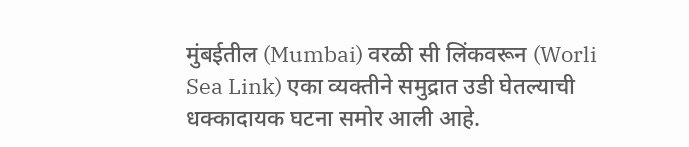मुंबईतील (Mumbai) वरळी सी लिंकवरून (Worli Sea Link) एका व्यक्तीने समुद्रात उडी घेतल्याची धक्कादायक घटना समोर आली आहे.